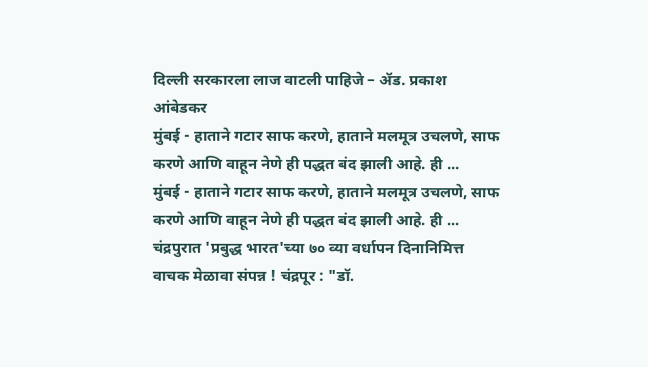दिल्ली सरकारला लाज वाटली पाहिजे – ॲड. प्रकाश आंबेडकर
मुंबई - हाताने गटार साफ करणे, हाताने मलमूत्र उचलणे, साफ करणे आणि वाहून नेणे ही पद्धत बंद झाली आहे. ही ...
मुंबई - हाताने गटार साफ करणे, हाताने मलमूत्र उचलणे, साफ करणे आणि वाहून नेणे ही पद्धत बंद झाली आहे. ही ...
चंद्रपुरात 'प्रबुद्ध भारत'च्या ७० व्या वर्धापन दिनानिमित्त वाचक मेळावा संपन्न ! चंद्रपूर : "डॉ.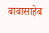बाबासाहेब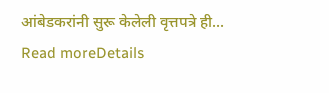आंबेडकरांनी सुरू केलेली वृत्तपत्रे ही...
Read moreDetails